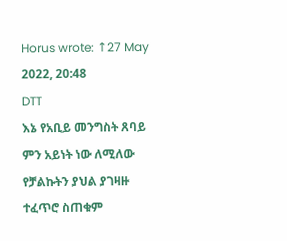Horus wrote: ↑27 May 2022, 20:48
DTT
እኔ የአቢይ መንግስት ጸባይ ምን አይነት ነው ለሚለው የቻልኩትን ያህል ያገዛዙ ተፈጥሮ ስጠቁም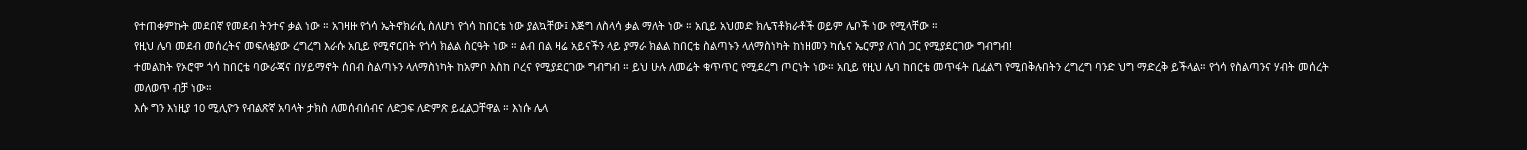የተጠቀምኩት መደበኛ የመደብ ትንተና ቃል ነው ። አገዛዙ የጎሳ ኤትኖክራሲ ስለሆነ የጎሳ ከበርቴ ነው ያልኳቸው፤ እጅግ ለስላሳ ቃል ማለት ነው ። አቢይ አህመድ ክሌፕቶክራቶች ወይም ሌቦች ነው የሚላቸው ።
የዚህ ሌባ መደብ መሰረትና መፍለቂያው ረግረግ እራሱ አቢይ የሚኖርበት የጎሳ ክልል ስርዓት ነው ። ልብ በል ዛሬ አይናችን ላይ ያማራ ክልል ከበርቴ ስልጣኑን ላለማስነካት ከነዘመን ካሴና ኤርምያ ለገሰ ጋር የሚያደርገው ግብግብ!
ተመልከት የኦሮሞ ጎሳ ከበርቴ ባውራጃና በሃይማኖት ሰበብ ስልጣኑን ላለማስነካት ከአምቦ እስከ ቦረና የሚያደርገው ግብግብ ። ይህ ሁሉ ለመሬት ቁጥጥር የሚደረግ ጦርነት ነው። አቢይ የዚህ ሌባ ከበርቴ መጥፋት ቢፈልግ የሚበቅሉበትን ረግረግ ባንድ ህግ ማድረቅ ይችላል። የጎሳ የስልጣንና ሃብት መሰረት መለወጥ ብቻ ነው።
እሱ ግን እነዚያ 10 ሚሊዮን የብልጽኛ አባላት ታክስ ለመሰብሰብና ለድጋፍ ለድምጽ ይፈልጋቸዋል ። እነሱ ሌላ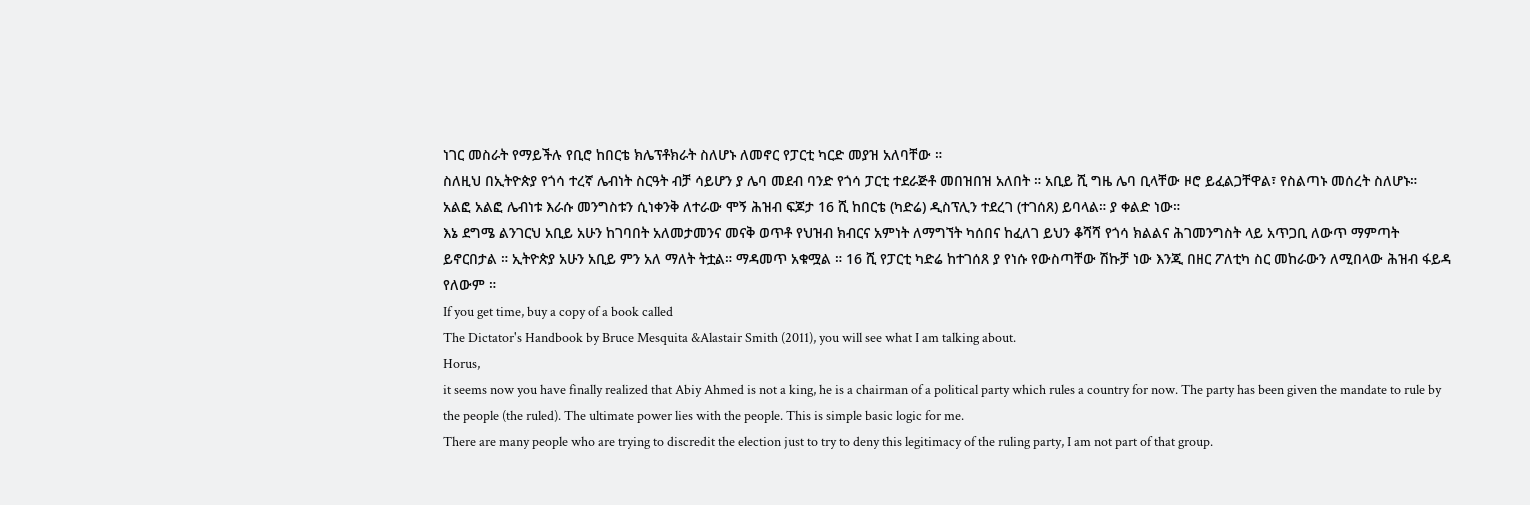ነገር መስራት የማይችሉ የቢሮ ከበርቴ ክሌፕቶክራት ስለሆኑ ለመኖር የፓርቲ ካርድ መያዝ አለባቸው ።
ስለዚህ በኢትዮጵያ የጎሳ ተረኛ ሌብነት ስርዓት ብቻ ሳይሆን ያ ሌባ መደብ ባንድ የጎሳ ፓርቲ ተደራጅቶ መበዝበዝ አለበት ። አቢይ ሺ ግዜ ሌባ ቢላቸው ዞሮ ይፈልጋቸዋል፣ የስልጣኑ መሰረት ስለሆኑ።
አልፎ አልፎ ሌብነቱ እራሱ መንግስቱን ሲነቀንቅ ለተራው ሞኝ ሕዝብ ፍጆታ 16 ሺ ከበርቴ (ካድሬ) ዲስፕሊን ተደረገ (ተገሰጸ) ይባላል። ያ ቀልድ ነው።
እኔ ደግሜ ልንገርህ አቢይ አሁን ከገባበት አለመታመንና መናቅ ወጥቶ የህዝብ ክብርና አምነት ለማግኘት ካሰበና ከፈለገ ይህን ቆሻሻ የጎሳ ክልልና ሕገመንግስት ላይ አጥጋቢ ለውጥ ማምጣት ይኖርበታል ። ኢትዮጵያ አሁን አቢይ ምን አለ ማለት ትቷል። ማዳመጥ አቁሟል ። 16 ሺ የፓርቲ ካድሬ ከተገሰጸ ያ የነሱ የውስጣቸው ሽኩቻ ነው እንጂ በዘር ፖለቲካ ስር መከራውን ለሚበላው ሕዝብ ፋይዳ የለውም ።
If you get time, buy a copy of a book called
The Dictator's Handbook by Bruce Mesquita &Alastair Smith (2011), you will see what I am talking about.
Horus,
it seems now you have finally realized that Abiy Ahmed is not a king, he is a chairman of a political party which rules a country for now. The party has been given the mandate to rule by the people (the ruled). The ultimate power lies with the people. This is simple basic logic for me.
There are many people who are trying to discredit the election just to try to deny this legitimacy of the ruling party, I am not part of that group.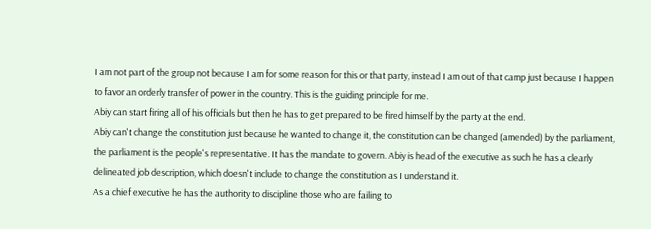I am not part of the group not because I am for some reason for this or that party, instead I am out of that camp just because I happen to favor an orderly transfer of power in the country. This is the guiding principle for me.
Abiy can start firing all of his officials but then he has to get prepared to be fired himself by the party at the end.
Abiy can't change the constitution just because he wanted to change it, the constitution can be changed (amended) by the parliament, the parliament is the people's representative. It has the mandate to govern. Abiy is head of the executive as such he has a clearly delineated job description, which doesn't include to change the constitution as I understand it.
As a chief executive he has the authority to discipline those who are failing to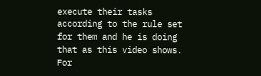execute their tasks according to the rule set for them and he is doing that as this video shows. For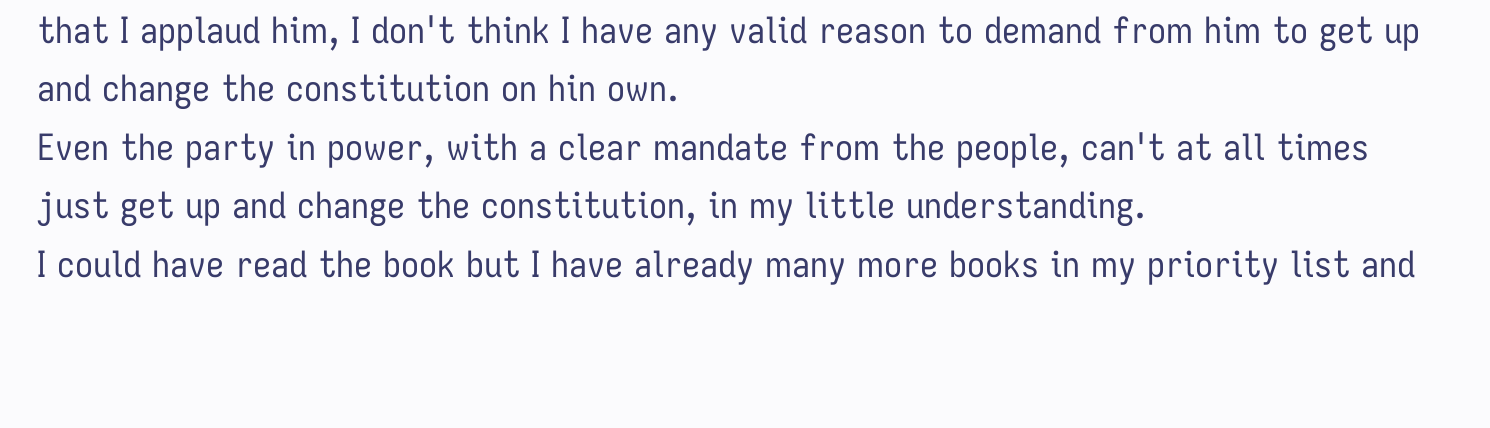that I applaud him, I don't think I have any valid reason to demand from him to get up and change the constitution on hin own.
Even the party in power, with a clear mandate from the people, can't at all times just get up and change the constitution, in my little understanding.
I could have read the book but I have already many more books in my priority list and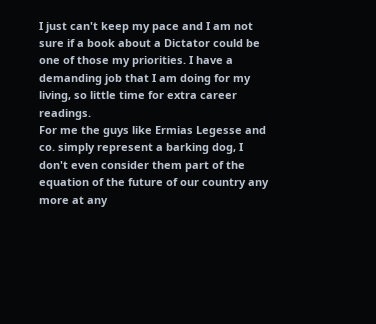I just can't keep my pace and I am not sure if a book about a Dictator could be one of those my priorities. I have a demanding job that I am doing for my living, so little time for extra career readings.
For me the guys like Ermias Legesse and co. simply represent a barking dog, I don't even consider them part of the equation of the future of our country any more at any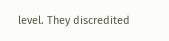level. They discredited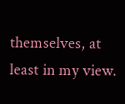themselves, at least in my view.